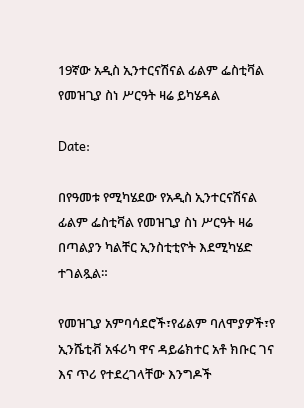19ኛው አዲስ ኢንተርናሽናል ፊልም ፌስቲቫል የመዝጊያ ስነ ሥርዓት ዛሬ ይካሄዳል

Date:

በየዓመቱ የሚካሄደው የአዲስ ኢንተርናሽናል ፊልም ፌስቲቫል የመዝጊያ ስነ ሥርዓት ዛሬ በጣልያን ካልቸር ኢንስቲቲዮት እደሚካሄድ ተገልጿል።

የመዝጊያ አምባሳደሮች፣የፊልም ባለሞያዎች፣የ ኢንሼቲቭ አፋሪካ ዋና ዳይሬክተር አቶ ክቡር ገና እና ጥሪ የተደረገላቸው እንግዶች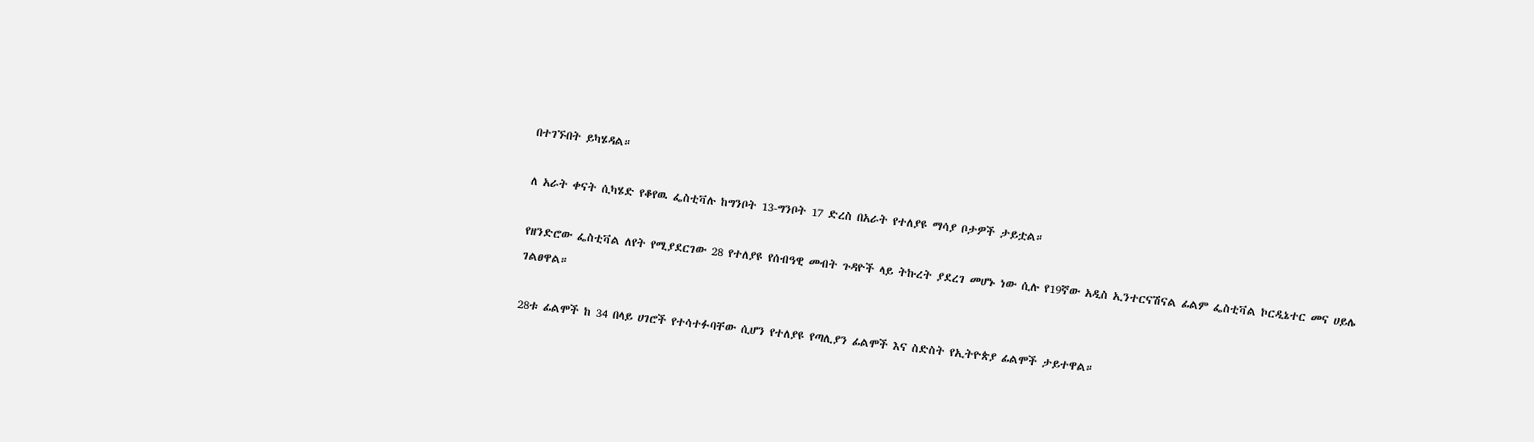በተገኙበት ይካሄዳል።

ለ አራት ቀናት ሲካሄድ የቆየዉ ፌስቲቫሉ ከግንቦት 13-ግንቦት 17 ድረስ በአራት የተለያዩ ማሳያ ቦታዎች ታይቷል።

የዘንድሮው ፌስቲቫል ለየት የሚያደርገው 28 የተለያዩ የሰብዓዊ መብት ጉዳዮች ላይ ትኩረት ያደረገ መሆኑ ነው ሲሉ የ19ኛው አዲስ ኢንተርናሽናል ፊልም ፌስቲቫል ኮርዲኔተር መና ሀይሌ ገልፀዋል።

28ቱ ፊልሞች ከ 34 በላይ ሀገሮች የተሳተፉባቸው ሲሆን የተለያዩ የጣሊያን ፊልሞች እና ስድስት የኢትዮጵያ ፊልሞች ታይተዋል።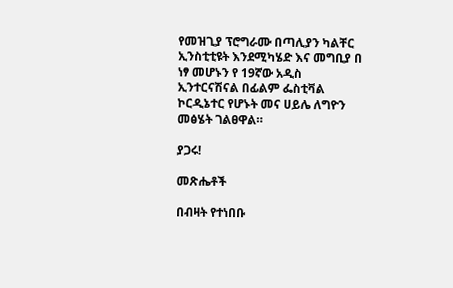የመዝጊያ ፕሮግራሙ በጣሊያን ካልቸር ኢንስቲቲዩት እንደሚካሄድ እና መግቢያ በ ነፃ መሆኑን የ 19ኛው አዲስ ኢንተርናሽናል በፊልም ፌስቲቫል ኮርዲኔተር የሆኑት መና ሀይሌ ለግዮን መፅሄት ገልፀዋል።

ያጋሩ!

መጽሔቶች

በብዛት የተነበቡ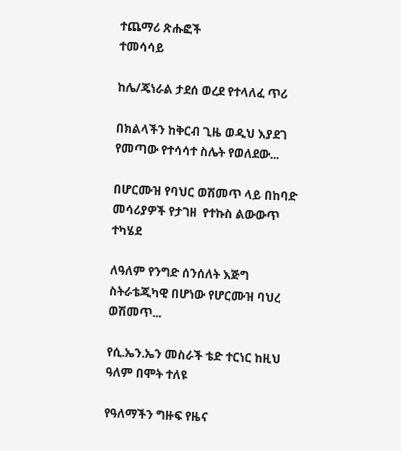ተጨማሪ ጽሑፎች
ተመሳሳይ

ከሌ/ጄነራል ታደሰ ወረደ የተላለፈ ጥሪ

በክልላችን ከቅርብ ጊዜ ወዲህ እያደገ የመጣው የተሳሳተ ስሌት የወለደው...

በሆርሙዝ የባህር ወሽመጥ ላይ በከባድ መሳሪያዎች የታገዘ  የተኩስ ልውውጥ ተካሄደ

ለዓለም የንግድ ሰንሰለት እጅግ ስትራቴጂካዊ በሆነው የሆርሙዝ ባህረ ወሽመጥ...

የሲ.ኤን.ኤን መስራች ቴድ ተርነር ከዚህ ዓለም በሞት ተለዩ

የዓለማችን ግዙፍ የዜና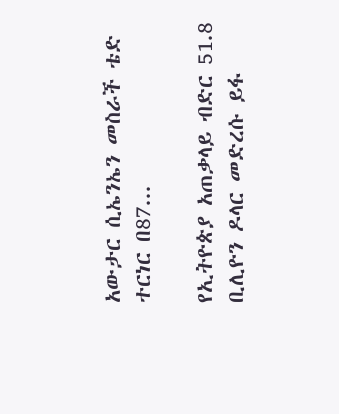አውታር ሲኤንኤን መስራች ቴድ ተርነር በ87...

የኢትዮጵያ አጠቃላይ ብድር 51.8 ቢሊዮን ዶላር መድረሱ ይፋ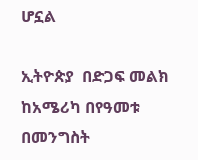ሆኗል

ኢትዮጵያ  በድጋፍ መልክ ከአሜሪካ በየዓመቱ  በመንግስት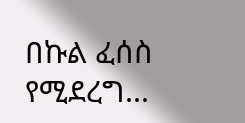በኩል ፈሰስ የሚደረግ...